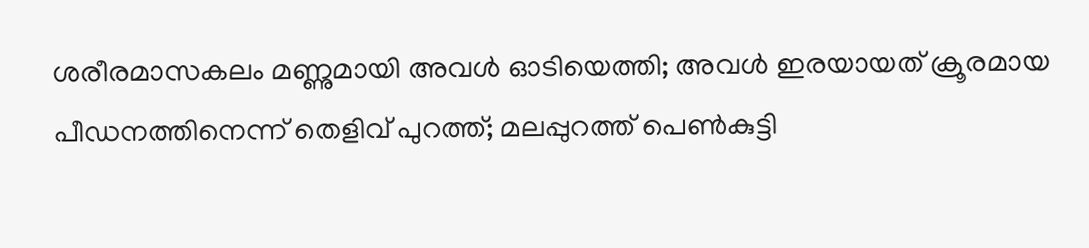ശരീരമാസകലം മണ്ണുമായി അവൾ ഓടിയെത്തി; അവൾ ഇരയായത് ക്രൂരമായ പീഡനത്തിനെന്ന് തെളിവ് പുറത്ത്; മലപ്പുറത്ത് പെൺകുട്ടി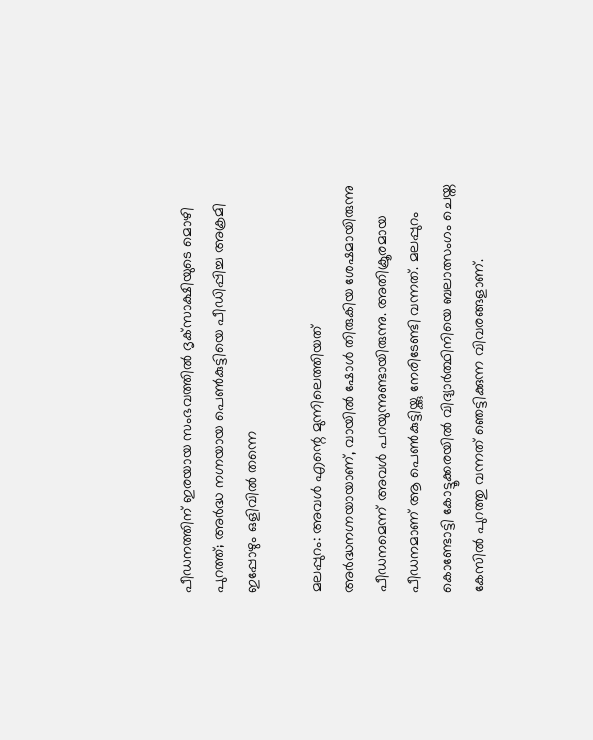പീഡനത്തിന് ഇരയായ സംഭവത്തിൽ ദൃക്‌സാക്ഷിയുടെ മൊഴി പുറത്ത്; അർദ്ധ നഗ്നയായ പെൺകുട്ടിയെ പീഡിപ്പിച്ച അക്രമി ഇപ്പോഴും ഒളിവിൽ തന്നെ

മലപ്പുറം: അവൾ എന്റെ മുന്നിലെത്തിയത് അർദ്ധനഗ്നയായാണ്, വായിൽ ഷോൾ തിരുകിയ ശേഷമായിരുന്നു പീഡനമെന്ന് അവൾ പറയുന്നുണ്ടായിരുന്നു. അതിക്രൂരമായ പീഡനമാണ് ആ പെൺകുട്ടിയ്ക്കു നേരിടേണ്ടി വന്നത്. മലപ്പുറം കൊണ്ടോട്ടി കോട്ടൂക്കരയിൽ വിദ്യാർത്ഥിനിയെ ബലാത്സംഗം ചെയ്ത കേസിൽ പുറത്തു വന്നത് ഞെട്ടിക്കുന്ന വിവരങ്ങളാണ്.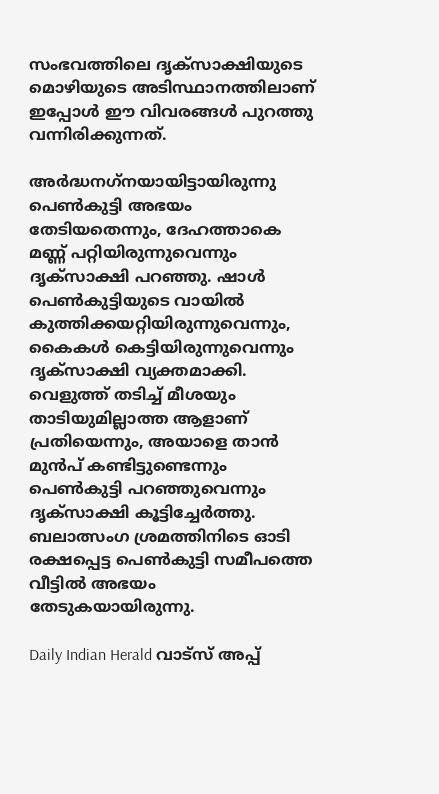സംഭവത്തിലെ ദൃക്‌സാക്ഷിയുടെ മൊഴിയുടെ അടിസ്ഥാനത്തിലാണ് ഇപ്പോൾ ഈ വിവരങ്ങൾ പുറത്തു വന്നിരിക്കുന്നത്.

അർദ്ധനഗ്‌നയായിട്ടായിരുന്നു പെൺകുട്ടി അഭയം തേടിയതെന്നും, ദേഹത്താകെ മണ്ണ് പറ്റിയിരുന്നുവെന്നും ദൃക്സാക്ഷി പറഞ്ഞു. ഷാൾ പെൺകുട്ടിയുടെ വായിൽ കുത്തിക്കയറ്റിയിരുന്നുവെന്നും, കൈകൾ കെട്ടിയിരുന്നുവെന്നും ദൃക്സാക്ഷി വ്യക്തമാക്കി. വെളുത്ത് തടിച്ച് മീശയും താടിയുമില്ലാത്ത ആളാണ് പ്രതിയെന്നും, അയാളെ താൻ മുൻപ് കണ്ടിട്ടുണ്ടെന്നും പെൺകുട്ടി പറഞ്ഞുവെന്നും ദൃക്സാക്ഷി കൂട്ടിച്ചേർത്തു. ബലാത്സംഗ ശ്രമത്തിനിടെ ഓടി രക്ഷപ്പെട്ട പെൺകുട്ടി സമീപത്തെ വീട്ടിൽ അഭയം തേടുകയായിരുന്നു.

Daily Indian Herald വാട്സ് അപ്പ്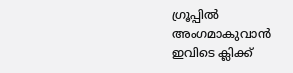ഗ്രൂപ്പിൽ അംഗമാകുവാൻ ഇവിടെ ക്ലിക്ക്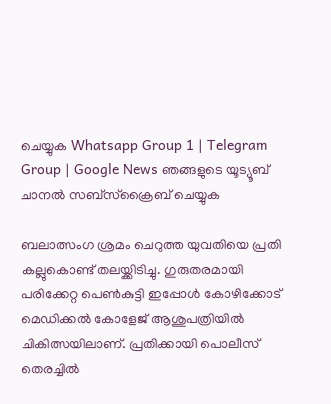ചെയ്യുക Whatsapp Group 1 | Telegram Group | Google News ഞങ്ങളുടെ യൂട്യൂബ് ചാനൽ സബ്സ്ക്രൈബ് ചെയ്യുക

ബലാത്സംഗ ശ്രമം ചെറുത്ത യുവതിയെ പ്രതി കല്ലുകൊണ്ട് തലയ്ക്കിടിച്ചു. ഗുരുതരമായി പരിക്കേറ്റ പെൺകുട്ടി ഇപ്പോൾ കോഴിക്കോട് മെഡിക്കൽ കോളേജ് ആശുപത്രിയിൽ ചികിത്സയിലാണ്. പ്രതിക്കായി പൊലീസ് തെരച്ചിൽ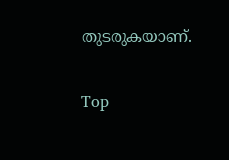തുടരുകയാണ്.

Top